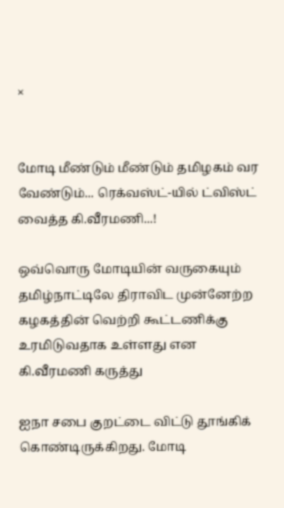×


மோடி மீண்டும் மீண்டும் தமிழகம் வர வேண்டும்... ரெக்வஸ்ட்-யில் ட்விஸ்ட் வைத்த கி.வீரமணி...!

ஒவ்வொரு மோடியின் வருகையும் தமிழ்நாட்டிலே திராவிட முன்னேற்ற கழகத்தின் வெற்றி கூட்டணிக்கு உரமிடுவதாக உள்ளது என கி.வீரமணி கருத்து

ஐநா சபை குறட்டை விட்டு தூங்கிக் கொண்டிருக்கிறது. மோடி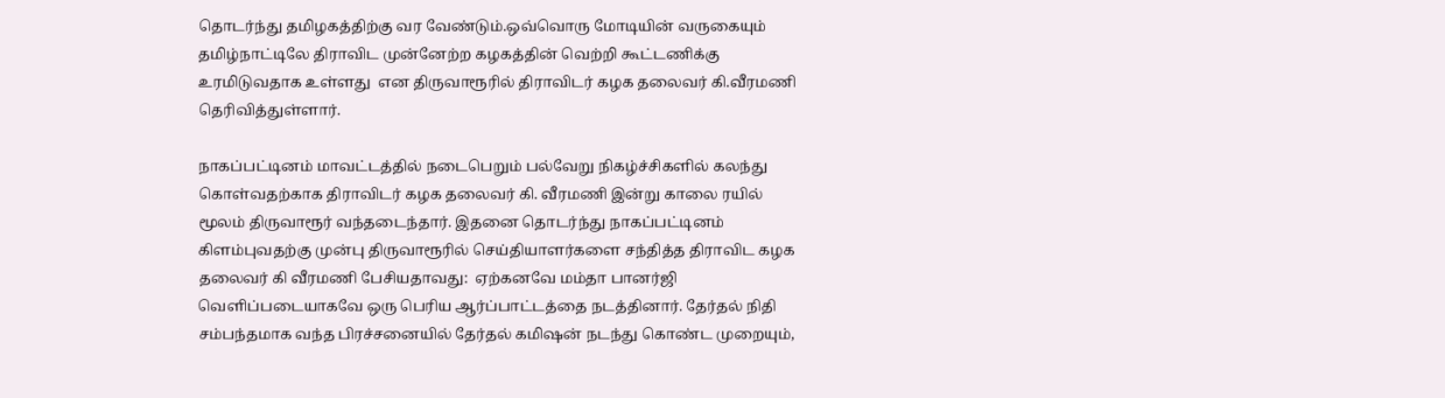தொடர்ந்து தமிழகத்திற்கு வர வேண்டும்.ஒவ்வொரு மோடியின் வருகையும் தமிழ்நாட்டிலே திராவிட முன்னேற்ற கழகத்தின் வெற்றி கூட்டணிக்கு உரமிடுவதாக உள்ளது  என திருவாரூரில் திராவிடர் கழக தலைவர் கி.வீரமணி  தெரிவித்துள்ளார்.

நாகப்பட்டினம் மாவட்டத்தில் நடைபெறும் பல்வேறு நிகழ்ச்சிகளில் கலந்து கொள்வதற்காக திராவிடர் கழக தலைவர் கி. வீரமணி இன்று காலை ரயில் மூலம் திருவாரூர் வந்தடைந்தார். இதனை தொடர்ந்து நாகப்பட்டினம் கிளம்புவதற்கு முன்பு திருவாரூரில் செய்தியாளர்களை சந்தித்த திராவிட கழக தலைவர் கி வீரமணி பேசியதாவது:  ஏற்கனவே மம்தா பானர்ஜி வெளிப்படையாகவே ஒரு பெரிய ஆர்ப்பாட்டத்தை நடத்தினார். தேர்தல் நிதி சம்பந்தமாக வந்த பிரச்சனையில் தேர்தல் கமிஷன் நடந்து கொண்ட முறையும்,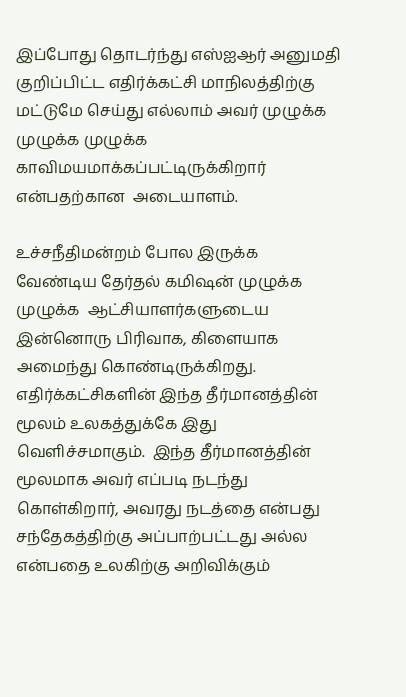இப்போது தொடர்ந்து எஸ்ஐஆர் அனுமதி குறிப்பிட்ட எதிர்க்கட்சி மாநிலத்திற்கு மட்டுமே செய்து எல்லாம் அவர் முழுக்க முழுக்க முழுக்க காவிமயமாக்கப்பட்டிருக்கிறார் என்பதற்கான  அடையாளம்.

உச்சநீதிமன்றம் போல இருக்க வேண்டிய தேர்தல் கமிஷன் முழுக்க முழுக்க  ஆட்சியாளர்களுடைய இன்னொரு பிரிவாக, கிளையாக அமைந்து கொண்டிருக்கிறது. எதிர்க்கட்சிகளின் இந்த தீர்மானத்தின் மூலம் உலகத்துக்கே இது வெளிச்சமாகும்.  இந்த தீர்மானத்தின் மூலமாக அவர் எப்படி நடந்து கொள்கிறார், அவரது நடத்தை என்பது சந்தேகத்திற்கு அப்பாற்பட்டது அல்ல என்பதை உலகிற்கு அறிவிக்கும்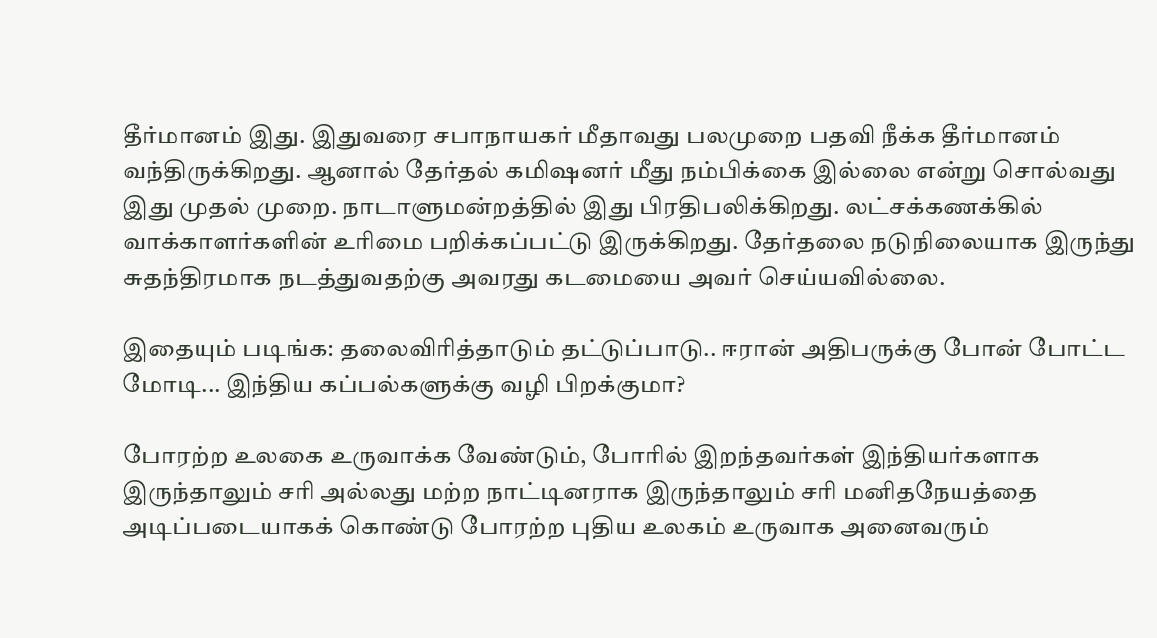தீர்மானம் இது. இதுவரை சபாநாயகர் மீதாவது பலமுறை பதவி நீக்க தீர்மானம் வந்திருக்கிறது. ஆனால் தேர்தல் கமிஷனர் மீது நம்பிக்கை இல்லை என்று சொல்வது இது முதல் முறை. நாடாளுமன்றத்தில் இது பிரதிபலிக்கிறது. லட்சக்கணக்கில் வாக்காளர்களின் உரிமை பறிக்கப்பட்டு இருக்கிறது. தேர்தலை நடுநிலையாக இருந்து சுதந்திரமாக நடத்துவதற்கு அவரது கடமையை அவர் செய்யவில்லை.

இதையும் படிங்க: தலைவிரித்தாடும் தட்டுப்பாடு.. ஈரான் அதிபருக்கு போன் போட்ட மோடி... இந்திய கப்பல்களுக்கு வழி பிறக்குமா?

போரற்ற உலகை உருவாக்க வேண்டும், போரில் இறந்தவர்கள் இந்தியர்களாக இருந்தாலும் சரி அல்லது மற்ற நாட்டினராக இருந்தாலும் சரி மனிதநேயத்தை அடிப்படையாகக் கொண்டு போரற்ற புதிய உலகம் உருவாக அனைவரும்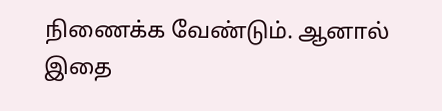நிணைக்க வேண்டும். ஆனால் இதை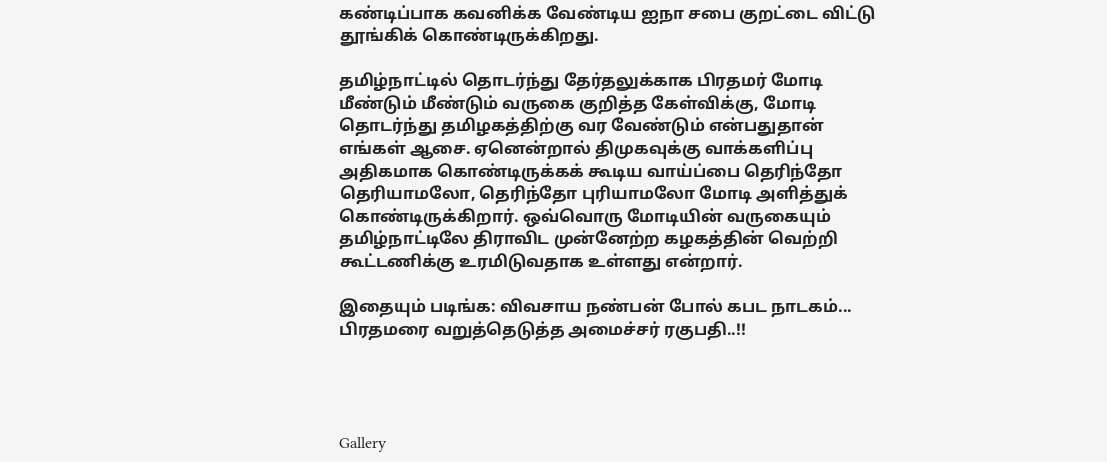கண்டிப்பாக கவனிக்க வேண்டிய ஐநா சபை குறட்டை விட்டு தூங்கிக் கொண்டிருக்கிறது.

தமிழ்நாட்டில் தொடர்ந்து தேர்தலுக்காக பிரதமர் மோடி மீண்டும் மீண்டும் வருகை குறித்த கேள்விக்கு, மோடி தொடர்ந்து தமிழகத்திற்கு வர வேண்டும் என்பதுதான் எங்கள் ஆசை. ஏனென்றால் திமுகவுக்கு வாக்களிப்பு அதிகமாக கொண்டிருக்கக் கூடிய வாய்ப்பை தெரிந்தோ தெரியாமலோ, தெரிந்தோ புரியாமலோ மோடி அளித்துக் கொண்டிருக்கிறார். ஒவ்வொரு மோடியின் வருகையும் தமிழ்நாட்டிலே திராவிட முன்னேற்ற கழகத்தின் வெற்றி கூட்டணிக்கு உரமிடுவதாக உள்ளது என்றார்.

இதையும் படிங்க: விவசாய நண்பன் போல் கபட நாடகம்... பிரதமரை வறுத்தெடுத்த அமைச்சர் ரகுபதி..!!




Gallery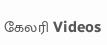கேலரி Videos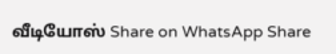வீடியோஸ் Share on WhatsApp Share